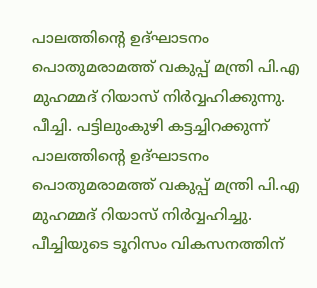പാലത്തിന്റെ ഉദ്ഘാടനം പൊതുമരാമത്ത് വകുപ്പ് മന്ത്രി പി.എ മുഹമ്മദ് റിയാസ് നിർവ്വഹിക്കുന്നു.
പീച്ചി. പട്ടിലുംകുഴി കട്ടച്ചിറക്കുന്ന് പാലത്തിന്റെ ഉദ്ഘാടനം പൊതുമരാമത്ത് വകുപ്പ് മന്ത്രി പി.എ മുഹമ്മദ് റിയാസ് നിർവ്വഹിച്ചു. പീച്ചിയുടെ ടൂറിസം വികസനത്തിന്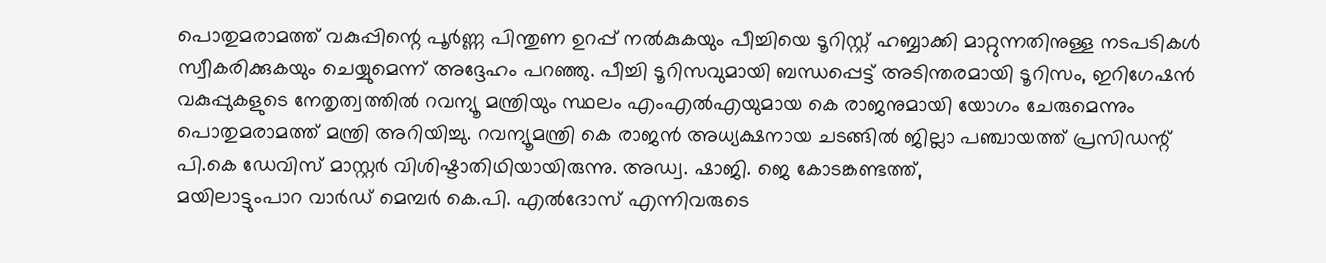പൊതുമരാമത്ത് വകുപ്പിന്റെ പൂർണ്ണ പിന്തുണ ഉറപ്പ് നൽകുകയും പീച്ചിയെ ടൂറിസ്റ്റ് ഹബ്ബാക്കി മാറ്റുന്നതിനുള്ള നടപടികൾ സ്വീകരിക്കുകയും ചെയ്യുമെന്ന് അദ്ദേഹം പറഞ്ഞു. പീച്ചി ടൂറിസവുമായി ബന്ധപ്പെട്ട് അടിന്തരമായി ടൂറിസം, ഇറിഗേഷൻ വകുപ്പുകളുടെ നേതൃത്വത്തിൽ റവന്യൂ മന്ത്രിയും സ്ഥലം എംഎൽഎയുമായ കെ രാജനുമായി യോഗം ചേരുമെന്നും പൊതുമരാമത്ത് മന്ത്രി അറിയിച്ചു. റവന്യൂമന്ത്രി കെ രാജൻ അധ്യക്ഷനായ ചടങ്ങിൽ ജില്ലാ പഞ്ചായത്ത് പ്രസിഡന്റ് പി.കെ ഡേവിസ് മാസ്റ്റർ വിശിഷ്ടാതിഥിയായിരുന്നു. അഡ്വ. ഷാജി. ജെ കോടങ്കണ്ടത്ത്,
മയിലാട്ടുംപാറ വാർഡ് മെമ്പർ കെ.പി. എൽദോസ് എന്നിവരുടെ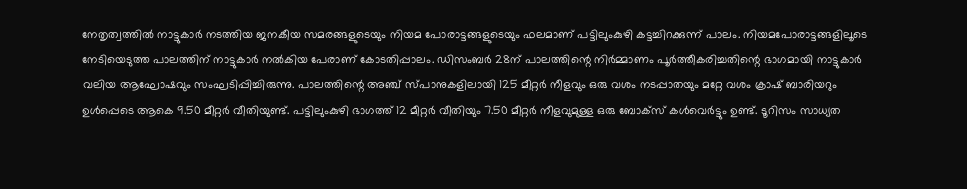നേതൃത്വത്തിൽ നാട്ടുകാർ നടത്തിയ ജനകീയ സമരങ്ങളുടെയും നിയമ പോരാട്ടങ്ങളുടെയും ഫലമാണ് പട്ടിലുംകുഴി കട്ടച്ചിറക്കുന്ന് പാലം. നിയമപോരാട്ടങ്ങളിലൂടെ നേടിയെടുത്ത പാലത്തിന് നാട്ടുകാർ നൽകിയ പേരാണ് കോടതിപ്പാലം. ഡിസംബർ 28ന് പാലത്തിന്റെ നിർമ്മാണം പൂർത്തീകരിച്ചതിന്റെ ഭാഗമായി നാട്ടുകാർ വലിയ ആഘോഷവും സംഘടിപ്പിച്ചിരുന്നു. പാലത്തിന്റെ അഞ്ച് സ്പാനുകളിലായി 125 മീറ്റർ നീളവും ഒരു വശം നടപ്പാതയും മറ്റേ വശം ക്രാഷ് ബാരിയറും ഉൾപ്പെടെ ആകെ 9.50 മീറ്റർ വീതിയുണ്ട്. പട്ടിലുംകുഴി ഭാഗത്ത് 12 മീറ്റർ വീതിയും 7.50 മീറ്റർ നീളവുമുള്ള ഒരു ബോക്സ് കൾവെർട്ടും ഉണ്ട്. ടൂറിസം സാധ്യത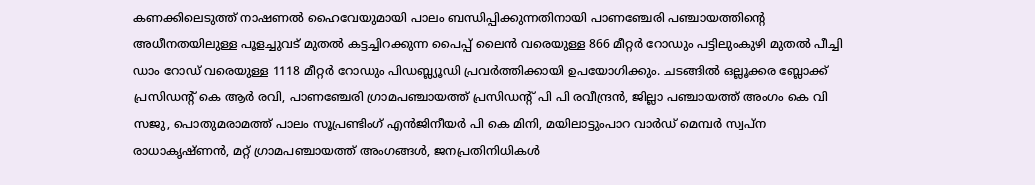കണക്കിലെടുത്ത് നാഷണൽ ഹൈവേയുമായി പാലം ബന്ധിപ്പിക്കുന്നതിനായി പാണഞ്ചേരി പഞ്ചായത്തിന്റെ അധീനതയിലുള്ള പൂളച്ചുവട് മുതൽ കട്ടച്ചിറക്കുന്ന പൈപ്പ് ലൈൻ വരെയുള്ള 866 മീറ്റർ റോഡും പട്ടിലുംകുഴി മുതൽ പീച്ചി ഡാം റോഡ് വരെയുള്ള 1118 മീറ്റർ റോഡും പിഡബ്ല്യൂഡി പ്രവർത്തിക്കായി ഉപയോഗിക്കും. ചടങ്ങിൽ ഒല്ലൂക്കര ബ്ലോക്ക് പ്രസിഡന്റ് കെ ആർ രവി, പാണഞ്ചേരി ഗ്രാമപഞ്ചായത്ത് പ്രസിഡന്റ് പി പി രവീന്ദ്രൻ, ജില്ലാ പഞ്ചായത്ത് അംഗം കെ വി സജു, പൊതുമരാമത്ത് പാലം സൂപ്രണ്ടിംഗ് എൻജിനീയർ പി കെ മിനി, മയിലാട്ടുംപാറ വാർഡ് മെമ്പർ സ്വപ്ന രാധാകൃഷ്ണൻ, മറ്റ് ഗ്രാമപഞ്ചായത്ത് അംഗങ്ങൾ, ജനപ്രതിനിധികൾ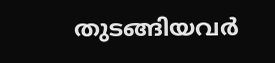തുടങ്ങിയവർ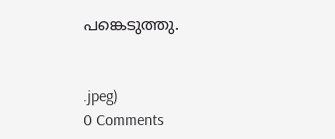പങ്കെടുത്തു.


.jpeg)
0 Comments